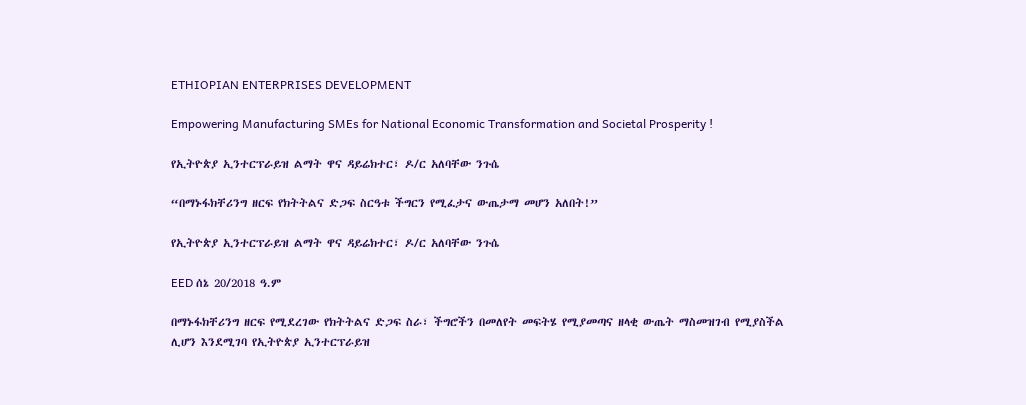ETHIOPIAN ENTERPRISES DEVELOPMENT

Empowering Manufacturing SMEs for National Economic Transformation and Societal Prosperity !

የኢትዮጵያ ኢንተርፕራይዝ ልማት ዋና ዳይሬክተር፣ ዶ/ር አለባቸው ንጉሴ

“በማኑፋክቸሪንግ ዘርፍ የክትትልና ድጋፍ ስርዓቱ ችግርን የሚፈታና ውጤታማ መሆን አለበት!”

የኢትዮጵያ ኢንተርፕራይዝ ልማት ዋና ዳይሬክተር፣ ዶ/ር አለባቸው ንጉሴ

EED ሰኔ 20/2018 ዓ.ም

በማኑፋክቸሪንግ ዘርፍ የሚደረገው የክትትልና ድጋፍ ስራ፣ ችግሮችን በመለየት መፍትሄ የሚያመጣና ዘላቂ ውጤት ማስመዝገብ የሚያስችል ሊሆን እንደሚገባ የኢትዮጵያ ኢንተርፕራይዝ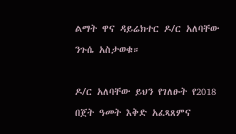ልማት ዋና ዳይሬክተር ዶ/ር አለባቸው ንጉሴ አስታወቁ።

ዶ/ር አለባቸው ይህን የገለፁት የ2018 በጀት ዓመት እቅድ አፈጻጸምና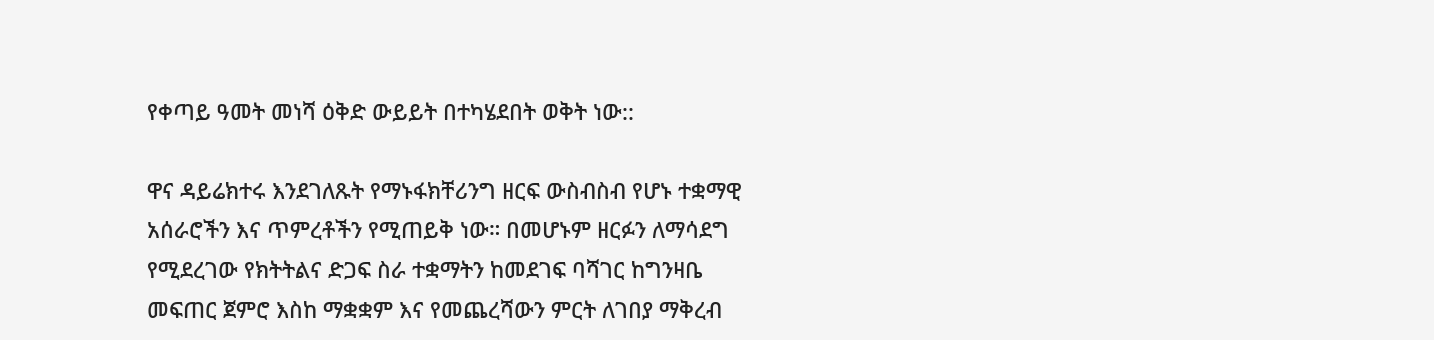የቀጣይ ዓመት መነሻ ዕቅድ ውይይት በተካሄደበት ወቅት ነው::

ዋና ዳይሬክተሩ እንደገለጹት የማኑፋክቸሪንግ ዘርፍ ውስብስብ የሆኑ ተቋማዊ አሰራሮችን እና ጥምረቶችን የሚጠይቅ ነው። በመሆኑም ዘርፉን ለማሳደግ የሚደረገው የክትትልና ድጋፍ ስራ ተቋማትን ከመደገፍ ባሻገር ከግንዛቤ መፍጠር ጀምሮ እስከ ማቋቋም እና የመጨረሻውን ምርት ለገበያ ማቅረብ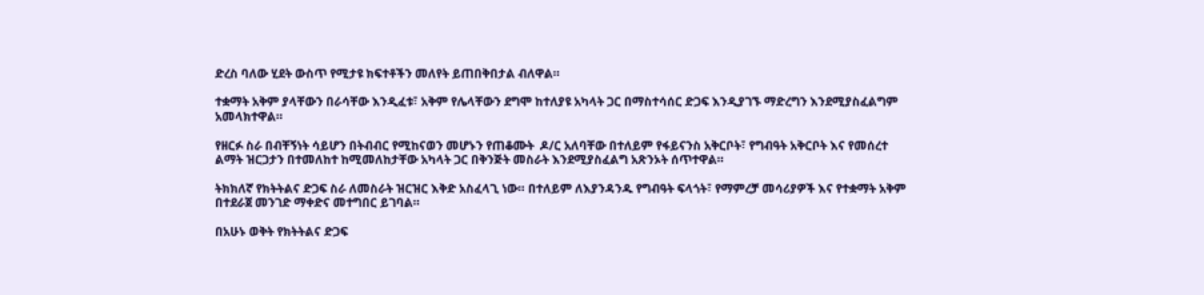ድረስ ባለው ሂደት ውስጥ የሚታዩ ክፍተቶችን መለየት ይጠበቅበታል ብለዋል።

ተቋማት አቅም ያላቸውን በራሳቸው እንዲፈቱ፣ አቅም የሌላቸውን ደግሞ ከተለያዩ አካላት ጋር በማስተሳሰር ድጋፍ እንዲያገኙ ማድረግን እንደሚያስፈልግም አመላክተዋል።

የዘርፉ ስራ በብቸኝነት ሳይሆን በትብብር የሚከናወን መሆኑን የጠቆሙት  ዶ/ር አለባቸው በተለይም የፋይናንስ አቅርቦት፣ የግብዓት አቅርቦት እና የመሰረተ ልማት ዝርጋታን በተመለከተ ከሚመለከታቸው አካላት ጋር በቅንጅት መስራት እንደሚያስፈልግ አጽንኦት ሰጥተዋል።

ትክክለኛ የክትትልና ድጋፍ ስራ ለመስራት ዝርዝር እቅድ አስፈላጊ ነው። በተለይም ለእያንዳንዱ የግብዓት ፍላጎት፣ የማምረቻ መሳሪያዎች እና የተቋማት አቅም በተደራጀ መንገድ ማቀድና መተግበር ይገባል።

በአሁኑ ወቅት የክትትልና ድጋፍ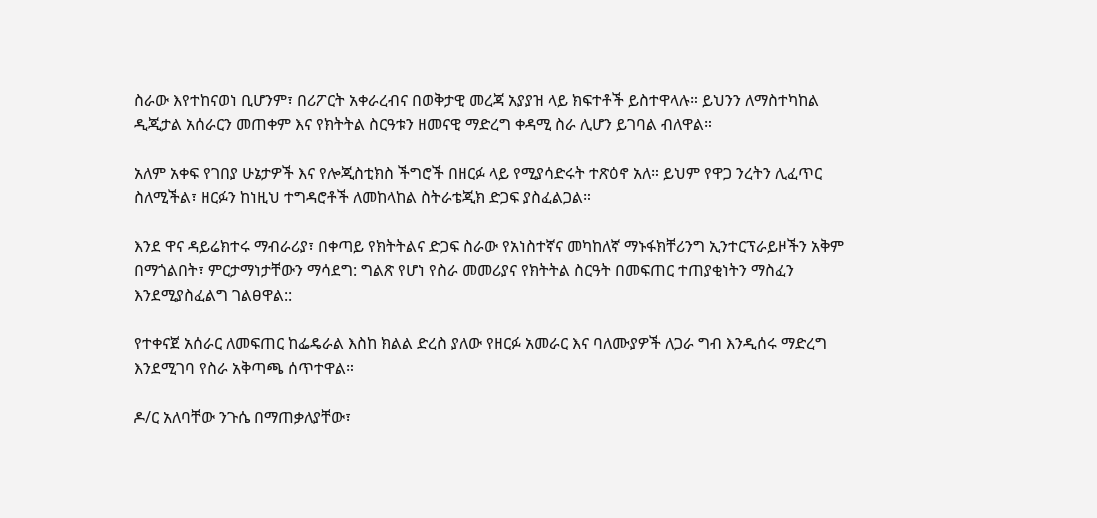ስራው እየተከናወነ ቢሆንም፣ በሪፖርት አቀራረብና በወቅታዊ መረጃ አያያዝ ላይ ክፍተቶች ይስተዋላሉ። ይህንን ለማስተካከል ዲጂታል አሰራርን መጠቀም እና የክትትል ስርዓቱን ዘመናዊ ማድረግ ቀዳሚ ስራ ሊሆን ይገባል ብለዋል።

አለም አቀፍ የገበያ ሁኔታዎች እና የሎጂስቲክስ ችግሮች በዘርፉ ላይ የሚያሳድሩት ተጽዕኖ አለ። ይህም የዋጋ ንረትን ሊፈጥር ስለሚችል፣ ዘርፉን ከነዚህ ተግዳሮቶች ለመከላከል ስትራቴጂክ ድጋፍ ያስፈልጋል።

እንደ ዋና ዳይሬክተሩ ማብራሪያ፣ በቀጣይ የክትትልና ድጋፍ ስራው የአነስተኛና መካከለኛ ማኑፋክቸሪንግ ኢንተርፕራይዞችን አቅም በማጎልበት፣ ምርታማነታቸውን ማሳደግ: ግልጽ የሆነ የስራ መመሪያና የክትትል ስርዓት በመፍጠር ተጠያቂነትን ማስፈን እንደሚያስፈልግ ገልፀዋል::

የተቀናጀ አሰራር ለመፍጠር ከፌዴራል እስከ ክልል ድረስ ያለው የዘርፉ አመራር እና ባለሙያዎች ለጋራ ግብ እንዲሰሩ ማድረግ እንደሚገባ የስራ አቅጣጫ ሰጥተዋል።

ዶ/ር አለባቸው ንጉሴ በማጠቃለያቸው፣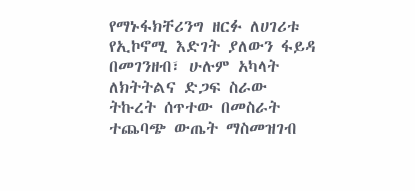የማኑፋክቸሪንግ ዘርፉ ለሀገሪቱ የኢኮኖሚ እድገት ያለውን ፋይዳ በመገንዘብ፣ ሁሉም አካላት ለክትትልና ድጋፍ ስራው ትኩረት ሰጥተው በመስራት ተጨባጭ ውጤት ማስመዝገብ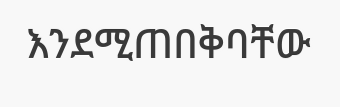እንደሚጠበቅባቸው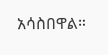አሳስበዋል።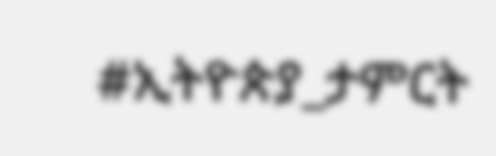#ኢትዮጵያ_ታምርት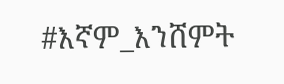#እኛም_እንሸምት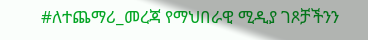#ለተጨማሪ_መረጃ የማህበራዊ ሚዲያ ገጾቻችንን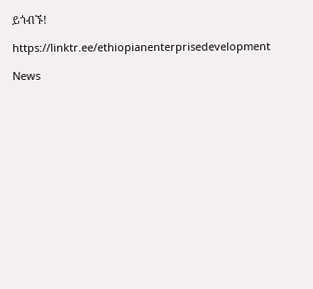ይጎብኙ!

https://linktr.ee/ethiopianenterprisedevelopment

News